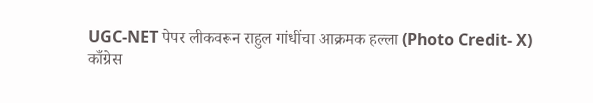UGC-NET पेपर लीकवरून राहुल गांधींचा आक्रमक हल्ला (Photo Credit- X)
काँग्रेस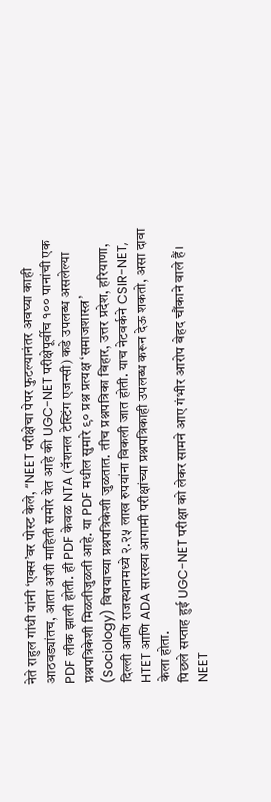नेते राहुल गांधी यांनी ‘एक्स’वर पोस्ट केले, “NEET परीक्षेचा पेपर फुटल्यानंतर अवघ्या काही आठवड्यांतच, आता अशी माहिती समोर येत आहे की UGC-NET परीक्षेपूर्वीच १०० पानांची एक PDF लीक झाली होती. ही PDF केवळ NTA (नॅशनल टेस्टिंग एजन्सी) कडे उपलब्ध असलेल्या प्रश्नपत्रिकेशी मिळतीजुळती आहे. या PDF मधील सुमारे ९० प्रश्न प्रत्यक्ष ‘समाजशास्त्र’ (Sociology) विषयाच्या प्रश्नपत्रिकेशी जुळतात. तीच प्रश्नपत्रिका बिहार, उत्तर प्रदेश, हरियाणा, दिल्ली आणि राजस्थानमध्ये २.२५ लाख रुपयांना विकली जात होती. याच नेटवर्कने CSIR-NET, HTET आणि ADA सारख्या आगामी परीक्षांच्या प्रश्नपत्रिकाही उपलब्ध करून देऊ शकतो, असा दावा केला होता.
पिछले सप्ताह हुई UGC-NET परीक्षा को लेकर सामने आए गंभीर आरोप बेहद चौंकाने वाले हैं। NEET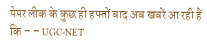पेपर लीक के कुछ ही हफ्तों बाद अब खबरें आ रही हैं कि – – UGC-NET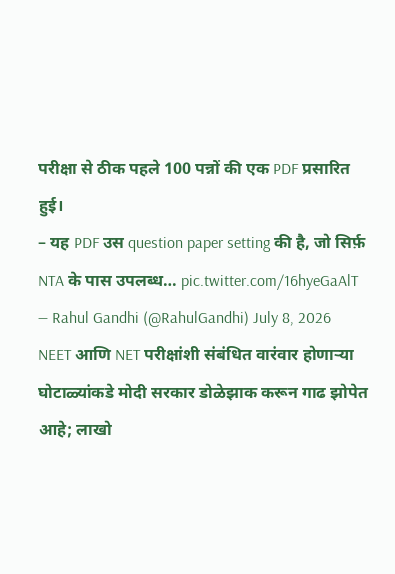परीक्षा से ठीक पहले 100 पन्नों की एक PDF प्रसारित हुई।
– यह PDF उस question paper setting की है, जो सिर्फ़ NTA के पास उपलब्ध… pic.twitter.com/16hyeGaAlT — Rahul Gandhi (@RahulGandhi) July 8, 2026
NEET आणि NET परीक्षांशी संबंधित वारंवार होणाऱ्या घोटाळ्यांकडे मोदी सरकार डोळेझाक करून गाढ झोपेत आहे; लाखो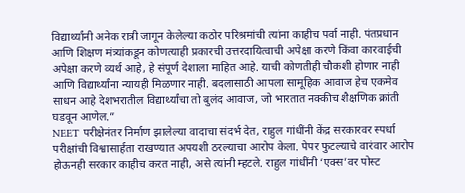विद्यार्थ्यांनी अनेक रात्री जागून केलेल्या कठोर परिश्रमांची त्यांना काहीच पर्वा नाही. पंतप्रधान आणि शिक्षण मंत्र्यांकडून कोणत्याही प्रकारची उत्तरदायित्वाची अपेक्षा करणे किंवा कारवाईची अपेक्षा करणे व्यर्थ आहे, हे संपूर्ण देशाला माहित आहे. याची कोणतीही चौकशी होणार नाही आणि विद्यार्थ्यांना न्यायही मिळणार नाही. बदलासाठी आपला सामूहिक आवाज हेच एकमेव साधन आहे देशभरातील विद्यार्थ्यांचा तो बुलंद आवाज, जो भारतात नक्कीच शैक्षणिक क्रांती घडवून आणेल.”
NEET परीक्षेनंतर निर्माण झालेल्या वादाचा संदर्भ देत, राहुल गांधींनी केंद्र सरकारवर स्पर्धा परीक्षांची विश्वासार्हता राखण्यात अपयशी ठरल्याचा आरोप केला. पेपर फुटल्याचे वारंवार आरोप होऊनही सरकार काहीच करत नाही, असे त्यांनी म्हटले. राहुल गांधींनी ‘एक्स’वर पोस्ट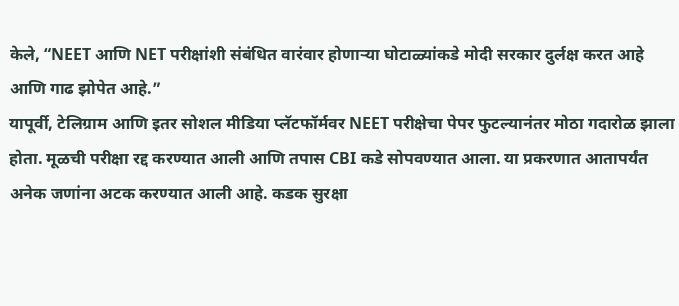केले, “NEET आणि NET परीक्षांशी संबंधित वारंवार होणाऱ्या घोटाळ्यांकडे मोदी सरकार दुर्लक्ष करत आहे आणि गाढ झोपेत आहे.”
यापूर्वी, टेलिग्राम आणि इतर सोशल मीडिया प्लॅटफॉर्मवर NEET परीक्षेचा पेपर फुटल्यानंतर मोठा गदारोळ झाला होता. मूळची परीक्षा रद्द करण्यात आली आणि तपास CBI कडे सोपवण्यात आला. या प्रकरणात आतापर्यंत अनेक जणांना अटक करण्यात आली आहे. कडक सुरक्षा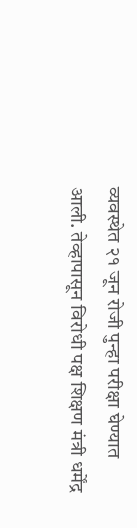व्यवस्थेत २१ जून रोजी पुन्हा परीक्षा घेण्यात आली. तेव्हापासून विरोधी पक्ष शिक्षण मंत्री धर्मेंद्र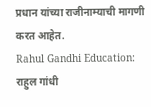प्रधान यांच्या राजीनाम्याची मागणी करत आहेत.
Rahul Gandhi Education: राहुल गांधी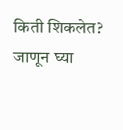किती शिकलेत? जाणून घ्या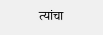त्यांचा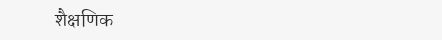शैक्षणिक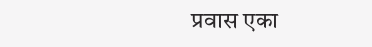प्रवास एका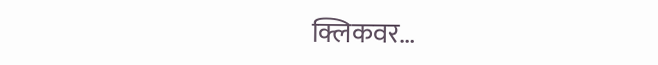क्लिकवर…